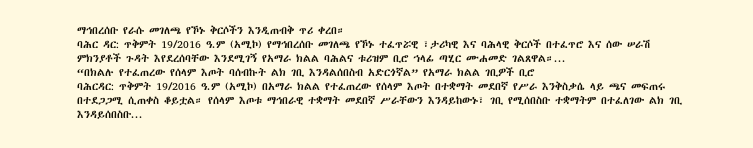ማኅበረሰቡ የራሱ መገለጫ የኾኑ ቅርሶችን እንዲጠብቅ ጥሪ ቀረበ።
ባሕር ዳር: ጥቅምት 19/2016 ዓ.ም (አሚኮ) የማኅበረሰቡ መገለጫ የኾኑ ተፈጥሯዊ ፣ታሪካዊ እና ባሕላዊ ቅርሶች በተፈጥሮ እና ሰው ሠራሽ ምክንያቶች ጉዳት እየደረሰባቸው እንደሚገኝ የአማራ ክልል ባሕልና ቱሪዝም ቢሮ ኀላፊ ጣሂር ሙሐመድ ገልጸዋል።...
“በክልሉ የተፈጠረው የሰላም እጦት ባሰብኩት ልክ ገቢ እንዳልሰበስብ አድርጎኛል” የአማራ ክልል ገቢዎች ቢሮ
ባሕርዳር: ጥቅምት 19/2016 ዓ.ም (አሚኮ) በአማራ ክልል የተፈጠረው የሰላም እጦት በተቋማት መደበኛ የሥራ እንቅስቃሴ ላይ ጫና መፍጠሩ በተደጋጋሚ ሲጠቀስ ቆይቷል። የሰላም እጦቱ ማኅበራዊ ተቋማት መደበኛ ሥራቸውን እንዳይከውኑ፣ ገቢ የሚሰበስቡ ተቋማትም በተፈለገው ልክ ገቢ እንዳይሰበስቡ...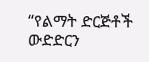“የልማት ድርጅቶች ውድድርን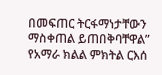በመፍጠር ትርፋማነታቸውን ማስቀጠል ይጠበቅባቸዋል” የአማራ ክልል ምክትል ርእሰ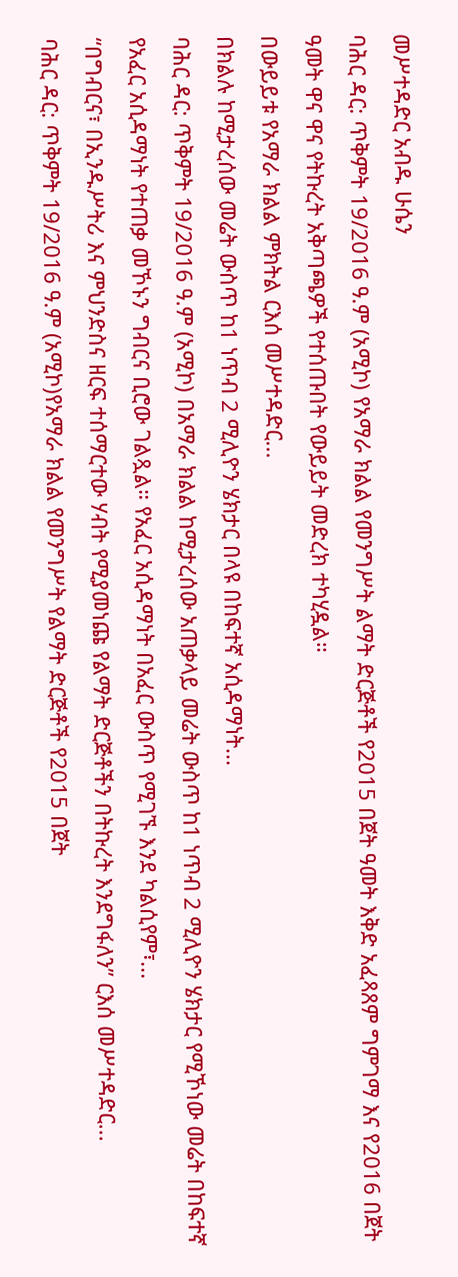መሥተዳድር አብዱ ሁሴን
ባሕር ዳር: ጥቅምት 19/2016 ዓ.ም (አሚኮ) የአማራ ክልል የመንግሥት ልማት ድርጅቶች የ2015 በጀት ዓመት እቅድ አፈጻጸም ግምገማ እና የ2016 በጀት ዓመት ዋና ዋና የትኩረት አቅጣጫዎች የተሰጡበት የውይይት መድረክ ተካሂዷል።
በውይይቱ የአማራ ክልል ምክትል ርእሰ መሥተዳድር...
በክልሉ ከሚታረሰው መሬት ውስጥ ከ1 ነጥብ 2 ሚሊዮን ሄክታር በላዩ በከፍተኛ አሲዳማነት...
ባሕር ዳር: ጥቅምት 19/2016 ዓ.ም (አሚኮ) በአማራ ክልል ከሚታረሰው አጠቃላይ መሬት ውስጥ ከ1 ነጥብ 2 ሚሊዮን ሄክታር የሚኾነው መሬት በከፍተኛ የአፈር አሲዳማነት የተጠቃ መኾኑን ግብርና ቢሮው ገልጿል። የአፈር አሲዳማነት በአፈር ውስጥ የሚገኙ እንደ ካልሲየም፣...
“በግብርና፣ በኢንዱሥትሪ እና ምህንድስና ዘርፍ ተሰማርተው ሃብት የሚያመነጩ የልማት ድርጅቶችን በትኩረት እንደግፋለን” ርእሰ መሥተዳድር...
ባሕር ዳር: ጥቅምት 19/2016 ዓ.ም (አሚኮ)የአማራ ክልል የመንግሥት የልማት ድርጅቶች የ2015 በጀት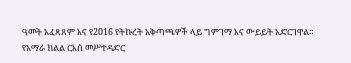ዓመት አፈጻጸም እና የ2016 የትኩረት አቅጣጫዎች ላይ ግምገማ እና ውይይት አድርገዋል።
የአማራ ክልል ርእሰ መሥተዳድር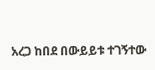አረጋ ከበደ በውይይቱ ተገኝተው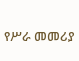የሥራ መመሪያ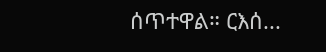ሰጥተዋል። ርእሰ...